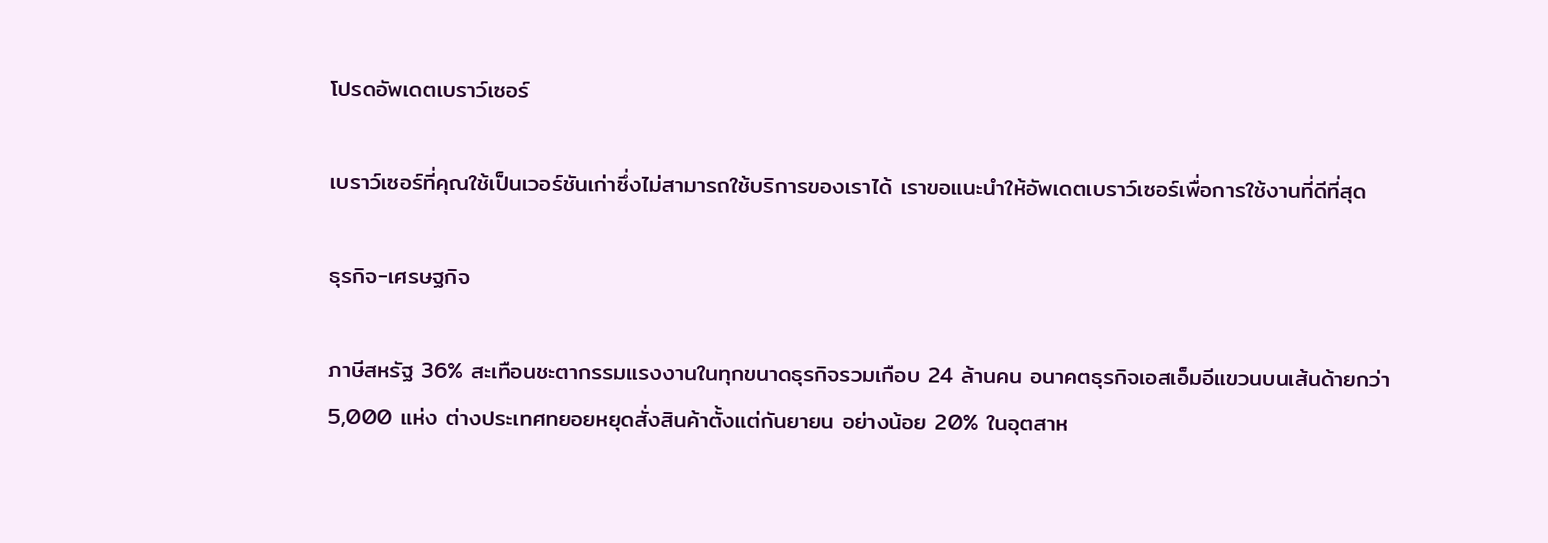โปรดอัพเดตเบราว์เซอร์

เบราว์เซอร์ที่คุณใช้เป็นเวอร์ชันเก่าซึ่งไม่สามารถใช้บริการของเราได้ เราขอแนะนำให้อัพเดตเบราว์เซอร์เพื่อการใช้งานที่ดีที่สุด

ธุรกิจ-เศรษฐกิจ

ภาษีสหรัฐ 36% สะเทือนชะตากรรมแรงงานในทุกขนาดธุรกิจรวมเกือบ 24 ล้านคน อนาคตธุรกิจเอสเอ็มอีแขวนบนเส้นด้ายกว่า 5,000 แห่ง ต่างประเทศทยอยหยุดสั่งสินค้าตั้งแต่กันยายน อย่างน้อย 20% ในอุตสาห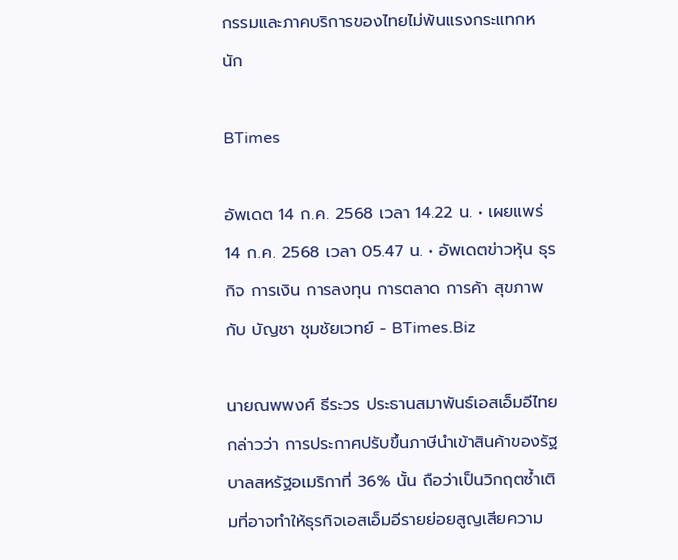กรรมและภาคบริการของไทยไม่พ้นแรงกระแทกหนัก

BTimes

อัพเดต 14 ก.ค. 2568 เวลา 14.22 น. • เผยแพร่ 14 ก.ค. 2568 เวลา 05.47 น. • อัพเดตข่าวหุ้น ธุรกิจ การเงิน การลงทุน การตลาด การค้า สุขภาพ กับ บัญชา ชุมชัยเวทย์ - BTimes.Biz

นายณพพงศ์ ธีระวร ประธานสมาพันธ์เอสเอ็มอีไทย กล่าวว่า การประกาศปรับขึ้นภาษีนำเข้าสินค้าของรัฐบาลสหรัฐอเมริกาที่ 36% นั้น ถือว่าเป็นวิกฤตซ้ำเติมที่อาจทำให้ธุรกิจเอสเอ็มอีรายย่อยสูญเสียความ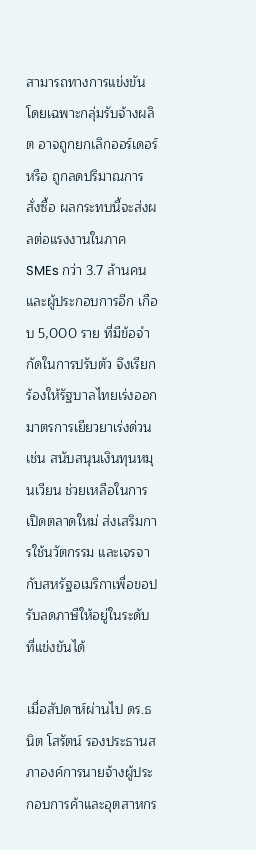สามารถทางการแข่งขัน โดยเฉพาะกลุ่มรับจ้างผลิต อาจถูกยกเลิกออร์เดอร์ หรือ ถูกลดปริมาณการสั่งซื้อ ผลกระทบนี้จะส่งผลต่อแรงงานในภาค SMEs กว่า 3.7 ล้านคน และผู้ประกอบการอีก เกือบ 5,000 ราย ที่มีข้อจำกัดในการปรับตัว จึงเรียกร้องให้รัฐบาลไทยเร่งออกมาตรการเยียวยาเร่งด่วน เช่น สนับสนุนเงินทุนหมุนเวียน ช่วยเหลือในการเปิดตลาดใหม่ ส่งเสริมการใช้นวัตกรรม และเจรจากับสหรัฐอเมริกาเพื่อขอปรับลดภาษีให้อยู่ในระดับที่แข่งขันได้

เมื่อสัปดาห์ผ่านไป ดร.ธนิต โสรัตน์ รองประธานสภาองค์การนายจ้างผู้ประกอบการค้าและอุตสาหกร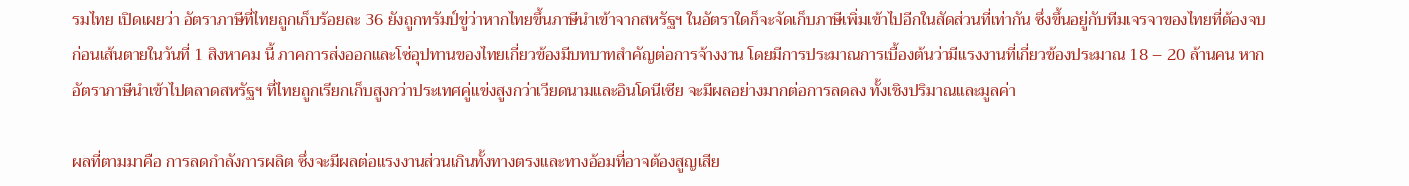รมไทย เปิดเผยว่า อัตราภาษีที่ไทยถูกเก็บร้อยละ 36 ยังถูกทรัมป์ขู่ว่าหากไทยขึ้นภาษีนำเข้าจากสหรัฐฯ ในอัตราใดก็จะจัดเก็บภาษีเพิ่มเข้าไปอีกในสัดส่วนที่เท่ากัน ซึ่งขึ้นอยู่กับทีมเจรจาของไทยที่ต้องจบก่อนเส้นตายในวันที่ 1 สิงหาคม นี้ ภาคการส่งออกและโซ่อุปทานของไทยเกี่ยวข้องมีบทบาทสำคัญต่อการจ้างงาน โดยมีการประมาณการเบื้องต้นว่ามีแรงงานที่เกี่ยวข้องประมาณ 18 – 20 ล้านคน หากอัตราภาษีนำเข้าไปตลาดสหรัฐฯ ที่ไทยถูกเรียกเก็บสูงกว่าประเทศคู่แข่งสูงกว่าเวียดนามและอินโดนีเซีย จะมีผลอย่างมากต่อการลดลง ทั้งเชิงปริมาณและมูลค่า

ผลที่ตามมาคือ การลดกำลังการผลิต ซึ่งจะมีผลต่อแรงงานส่วนเกินทั้งทางตรงและทางอ้อมที่อาจต้องสูญเสีย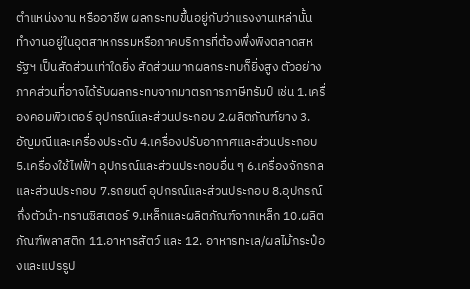ตำแหน่งงาน หรืออาชีพ ผลกระทบขึ้นอยู่กับว่าแรงงานเหล่านั้น ทำงานอยู่ในอุตสาหกรรมหรือภาคบริการที่ต้องพึ่งพิงตลาดสหรัฐฯ เป็นสัดส่วนเท่าใดยิ่ง สัดส่วนมากผลกระทบก็ยิ่งสูง ตัวอย่างภาคส่วนที่อาจได้รับผลกระทบจากมาตรการภาษีทรัมป์ เช่น 1.เครื่องคอมพิวเตอร์ อุปกรณ์และส่วนประกอบ 2.ผลิตภัณฑ์ยาง 3.อัญมณีและเครื่องประดับ 4.เครื่องปรับอากาศและส่วนประกอบ 5.เครื่องใช้ไฟฟ้า อุปกรณ์และส่วนประกอบอื่น ๆ 6.เครื่องจักรกลและส่วนประกอบ 7.รถยนต์ อุปกรณ์และส่วนประกอบ 8.อุปกรณ์กึ่งตัวนำ-ทรานซิสเตอร์ 9.เหล็กและผลิตภัณฑ์จากเหล็ก 10.ผลิตภัณฑ์พลาสติก 11.อาหารสัตว์ และ 12. อาหารทะเล/ผลไม้กระป๋องและแปรรูป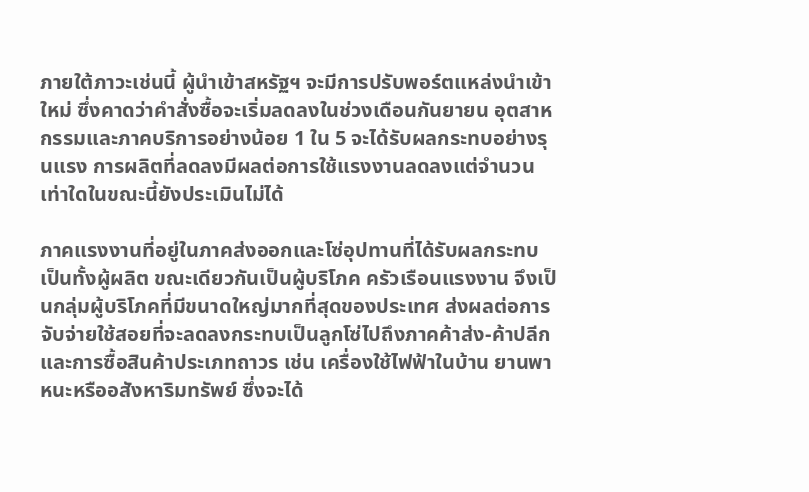ภายใต้ภาวะเช่นนี้ ผู้นำเข้าสหรัฐฯ จะมีการปรับพอร์ตแหล่งนำเข้าใหม่ ซึ่งคาดว่าคำสั่งซื้อจะเริ่มลดลงในช่วงเดือนกันยายน อุตสาหกรรมและภาคบริการอย่างน้อย 1 ใน 5 จะได้รับผลกระทบอย่างรุนแรง การผลิตที่ลดลงมีผลต่อการใช้แรงงานลดลงแต่จำนวนเท่าใดในขณะนี้ยังประเมินไม่ได้

ภาคแรงงานที่อยู่ในภาคส่งออกและโซ่อุปทานที่ได้รับผลกระทบ เป็นทั้งผู้ผลิต ขณะเดียวกันเป็นผู้บริโภค ครัวเรือนแรงงาน จึงเป็นกลุ่มผู้บริโภคที่มีขนาดใหญ่มากที่สุดของประเทศ ส่งผลต่อการจับจ่ายใช้สอยที่จะลดลงกระทบเป็นลูกโซ่ไปถึงภาคค้าส่ง-ค้าปลีกและการซื้อสินค้าประเภทถาวร เช่น เครื่องใช้ไฟฟ้าในบ้าน ยานพาหนะหรืออสังหาริมทรัพย์ ซึ่งจะได้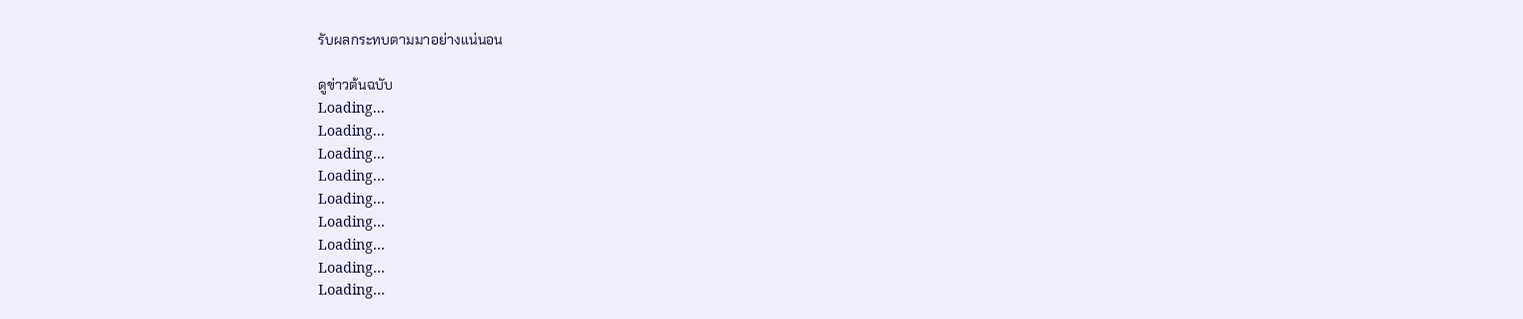รับผลกระทบตามมาอย่างแน่นอน

ดูข่าวต้นฉบับ
Loading...
Loading...
Loading...
Loading...
Loading...
Loading...
Loading...
Loading...
Loading...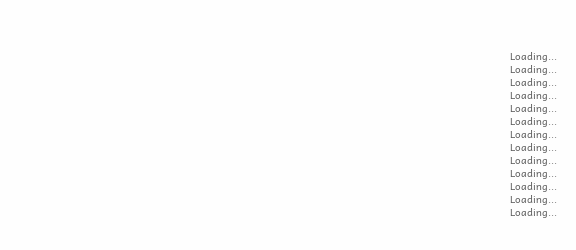Loading...
Loading...
Loading...
Loading...
Loading...
Loading...
Loading...
Loading...
Loading...
Loading...
Loading...
Loading...
Loading...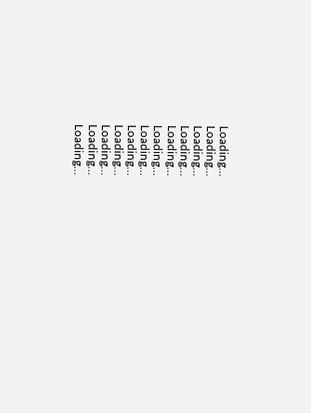Loading...
Loading...
Loading...
Loading...
Loading...
Loading...
Loading...
Loading...
Loading...
Loading...
Loading...
Loading...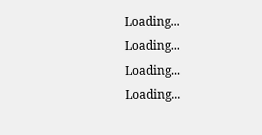Loading...
Loading...
Loading...
Loading...